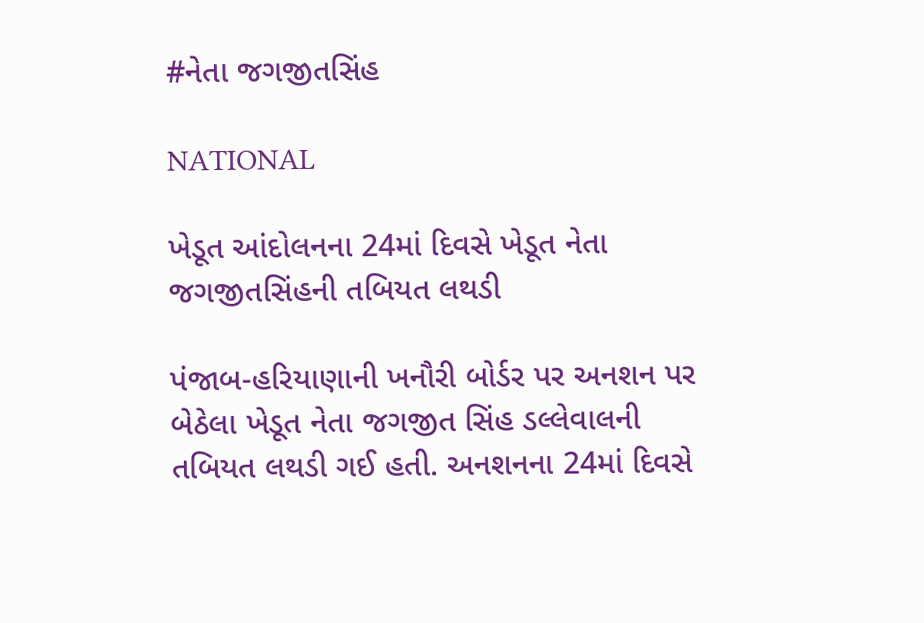#નેતા જગજીતસિંહ

NATIONAL

ખેડૂત આંદોલનના 24માં દિવસે ખેડૂત નેતા જગજીતસિંહની તબિયત લથડી

પંજાબ-હરિયાણાની ખનૌરી બોર્ડર પર અનશન પર બેઠેલા ખેડૂત નેતા જગજીત સિંહ ડલ્લેવાલની તબિયત લથડી ગઈ હતી. અનશનના 24માં દિવસે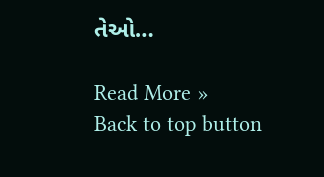તેઓ…

Read More »
Back to top button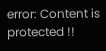error: Content is protected !!